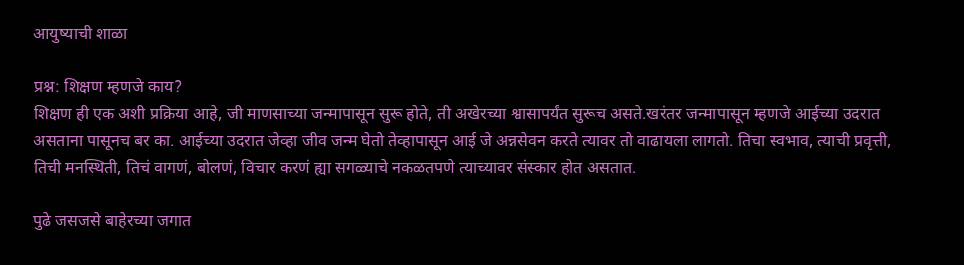आयुष्याची शाळा

प्रश्न: शिक्षण म्हणजे काय?
शिक्षण ही एक अशी प्रक्रिया आहे, जी माणसाच्या जन्मापासून सुरू होते, ती अखेरच्या श्वासापर्यंत सुरूच असते.खरंतर जन्मापासून म्हणजे आईच्या उदरात असताना पासूनच बर का. आईच्या उदरात जेव्हा जीव जन्म घेतो तेव्हापासून आई जे अन्नसेवन करते त्यावर तो वाढायला लागतो. तिचा स्वभाव, त्याची प्रवृत्ती, तिची मनस्थिती, तिचं वागणं, बोलणं, विचार करणं ह्या सगळ्याचे नकळतपणे त्याच्यावर संस्कार होत असतात.

पुढे जसजसे बाहेरच्या जगात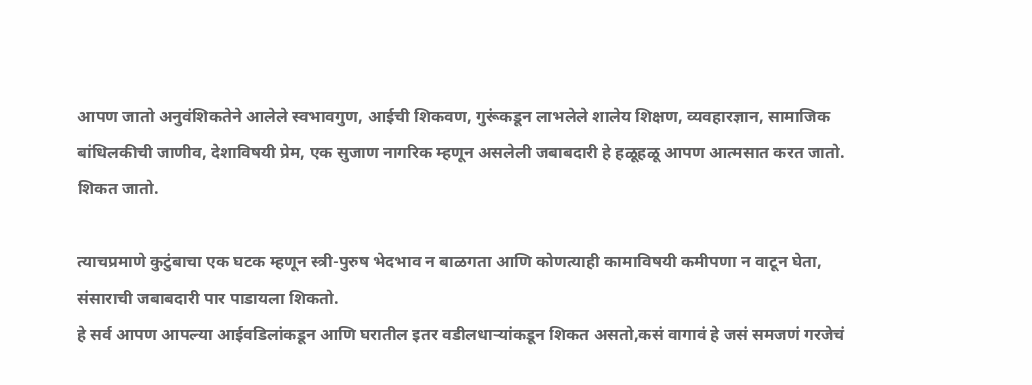आपण जातो अनुवंशिकतेने आलेले स्वभावगुण, आईची शिकवण, गुरूंकडून लाभलेले शालेय शिक्षण, व्यवहारज्ञान, सामाजिक बांधिलकीची जाणीव, देशाविषयी प्रेम, एक सुजाण नागरिक म्हणून असलेली जबाबदारी हे हळूहळू आपण आत्मसात करत जातो. शिकत जातो.

त्याचप्रमाणे कुटुंबाचा एक घटक म्हणून स्त्री-पुरुष भेदभाव न बाळगता आणि कोणत्याही कामाविषयी कमीपणा न वाटून घेता, संसाराची जबाबदारी पार पाडायला शिकतो.
हे सर्व आपण आपल्या आईवडिलांकडून आणि घरातील इतर वडीलधाऱ्यांकडून शिकत असतो,कसं वागावं हे जसं समजणं गरजेचं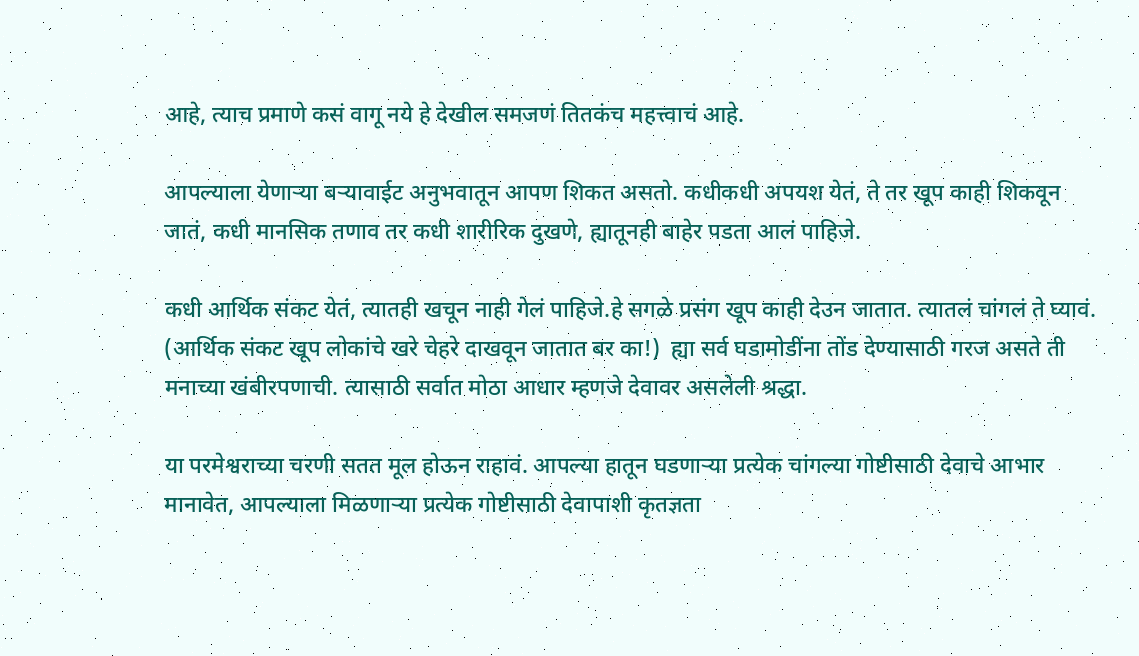आहे, त्याच प्रमाणे कसं वागू नये हे देखील समजणं तितकंच महत्त्वाचं आहे.

आपल्याला येणाऱ्या बऱ्यावाईट अनुभवातून आपण शिकत असतो. कधीकधी अपयश येतं, ते तर खूप काही शिकवून जातं, कधी मानसिक तणाव तर कधी शारीरिक दुखणे, ह्यातूनही बाहेर पडता आलं पाहिजे.

कधी आर्थिक संकट येतं, त्यातही खचून नाही गेलं पाहिजे.हे सगळे प्रसंग खूप काही देउन जातात. त्यातलं चांगलं ते घ्यावं. (आर्थिक संकट खूप लोकांचे खरे चेहरे दाखवून जातात बर का!)  ह्या सर्व घडामोडींना तोंड देण्यासाठी गरज असते ती मनाच्या खंबीरपणाची. त्यासाठी सर्वात मोठा आधार म्हणजे देवावर असलेली श्रद्धा.

या परमेश्वराच्या चरणी सतत मूल होऊन राहावं. आपल्या हातून घडणाऱ्या प्रत्येक चांगल्या गोष्टीसाठी देवाचे आभार मानावेत, आपल्याला मिळणाऱ्या प्रत्येक गोष्टीसाठी देवापाशी कृतज्ञता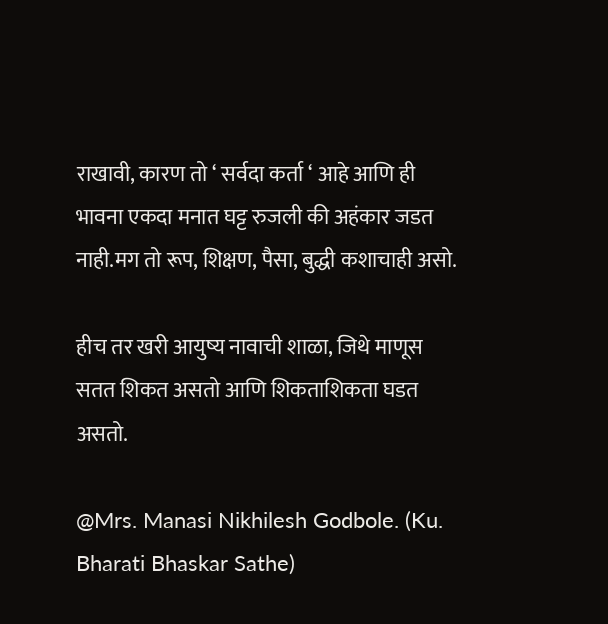राखावी, कारण तो ‘ सर्वदा कर्ता ‘ आहे आणि ही भावना एकदा मनात घट्ट रुजली की अहंकार जडत नाही.मग तो रूप, शिक्षण, पैसा, बुद्धी कशाचाही असो.

हीच तर खरी आयुष्य नावाची शाळा, जिथे माणूस सतत शिकत असतो आणि शिकताशिकता घडत असतो.

@Mrs. Manasi Nikhilesh Godbole. (Ku. Bharati Bhaskar Sathe)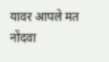यावर आपले मत नोंदवा